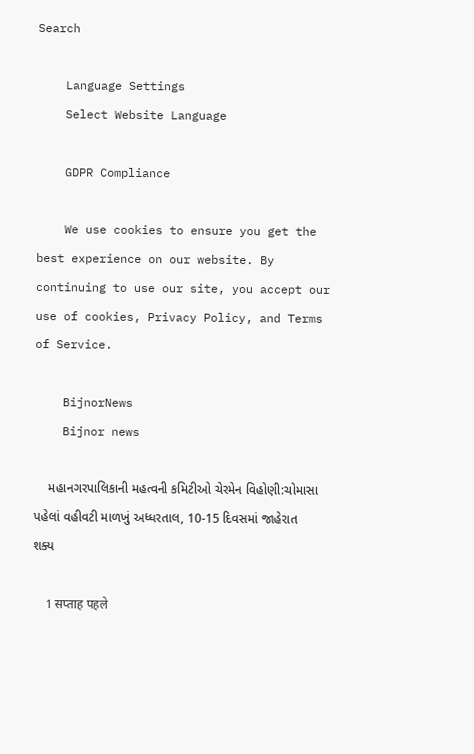Search

    Language Settings
    Select Website Language

    GDPR Compliance

    We use cookies to ensure you get the best experience on our website. By continuing to use our site, you accept our use of cookies, Privacy Policy, and Terms of Service.

    BijnorNews
    Bijnor news

    મહાનગરપાલિકાની મહત્વની કમિટીઓ ચેરમેન વિહોણી:ચોમાસા પહેલાં વહીવટી માળખું અધ્ધરતાલ, 10-15 દિવસમાં જાહેરાત શક્ય

    1 सप्ताह पहले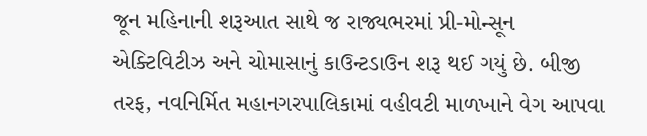જૂન મહિનાની શરૂઆત સાથે જ રાજ્યભરમાં પ્રી-મોન્સૂન એક્ટિવિટીઝ અને ચોમાસાનું કાઉન્ટડાઉન શરૂ થઈ ગયું છે. બીજી તરફ, નવનિર્મિત મહાનગરપાલિકામાં વહીવટી માળખાને વેગ આપવા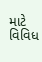માટે વિવિધ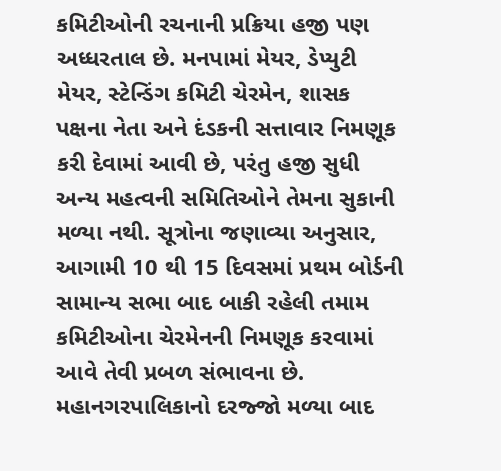કમિટીઓની રચનાની પ્રક્રિયા હજી પણ અધ્ધરતાલ છે. મનપામાં મેયર, ડેપ્યુટી મેયર, સ્ટેન્ડિંગ કમિટી ચેરમેન, શાસક પક્ષના નેતા અને દંડકની સત્તાવાર નિમણૂક કરી દેવામાં આવી છે, પરંતુ હજી સુધી અન્ય મહત્વની સમિતિઓને તેમના સુકાની મળ્યા નથી. સૂત્રોના જણાવ્યા અનુસાર, આગામી 10 થી 15 દિવસમાં પ્રથમ બોર્ડની સામાન્ય સભા બાદ બાકી રહેલી તમામ કમિટીઓના ચેરમેનની નિમણૂક કરવામાં આવે તેવી પ્રબળ સંભાવના છે. મહાનગરપાલિકાનો દરજ્જો મળ્યા બાદ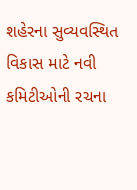શહેરના સુવ્યવસ્થિત વિકાસ માટે નવી કમિટીઓની રચના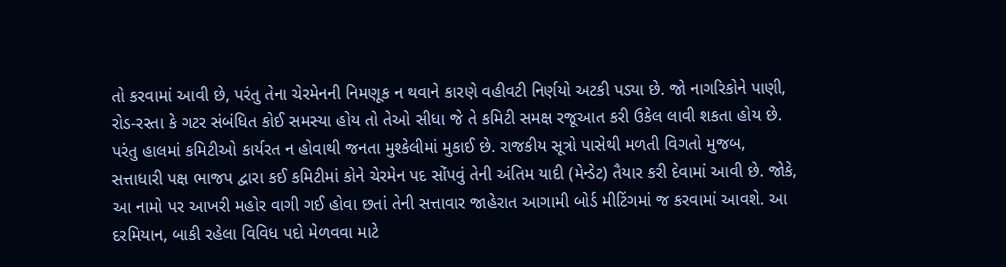તો કરવામાં આવી છે, પરંતુ તેના ચેરમેનની નિમણૂક ન થવાને કારણે વહીવટી નિર્ણયો અટકી પડ્યા છે. જો નાગરિકોને પાણી, રોડ-રસ્તા કે ગટર સંબંધિત કોઈ સમસ્યા હોય તો તેઓ સીધા જે તે કમિટી સમક્ષ રજૂઆત કરી ઉકેલ લાવી શકતા હોય છે. પરંતુ હાલમાં કમિટીઓ કાર્યરત ન હોવાથી જનતા મુશ્કેલીમાં મુકાઈ છે. રાજકીય સૂત્રો પાસેથી મળતી વિગતો મુજબ, સત્તાધારી પક્ષ ભાજપ દ્વારા કઈ કમિટીમાં કોને ચેરમેન પદ સોંપવું તેની અંતિમ યાદી (મેન્ડેટ) તૈયાર કરી દેવામાં આવી છે. જોકે, આ નામો પર આખરી મહોર વાગી ગઈ હોવા છતાં તેની સત્તાવાર જાહેરાત આગામી બોર્ડ મીટિંગમાં જ કરવામાં આવશે. આ દરમિયાન, બાકી રહેલા વિવિધ પદો મેળવવા માટે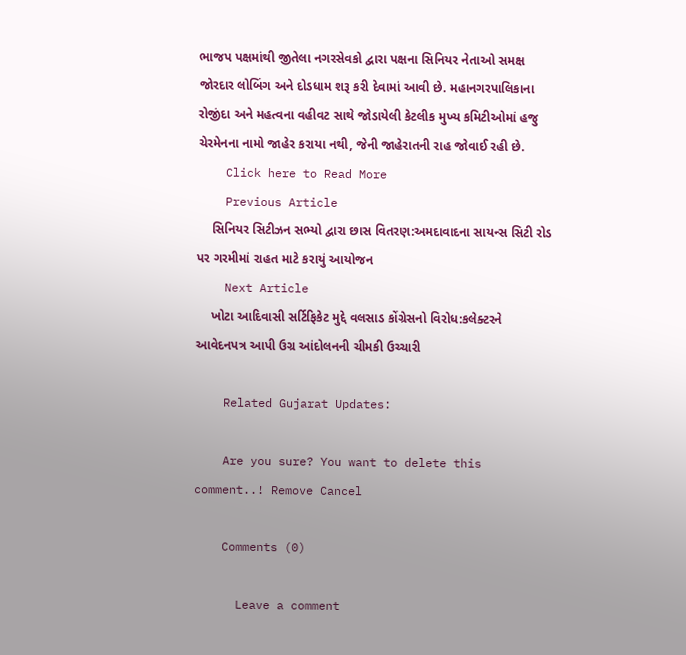ભાજપ પક્ષમાંથી જીતેલા નગરસેવકો દ્વારા પક્ષના સિનિયર નેતાઓ સમક્ષ જોરદાર લોબિંગ અને દોડધામ શરૂ કરી દેવામાં આવી છે. મહાનગરપાલિકાના રોજીંદા અને મહત્વના વહીવટ સાથે જોડાયેલી કેટલીક મુખ્ય કમિટીઓમાં હજુ ચેરમેનના નામો જાહેર કરાયા નથી, જેની જાહેરાતની રાહ જોવાઈ રહી છે.
    Click here to Read More
    Previous Article
    સિનિયર સિટીઝન સભ્યો દ્વારા છાસ વિતરણ:અમદાવાદના સાયન્સ સિટી રોડ પર ગરમીમાં રાહત માટે કરાયું આયોજન
    Next Article
    ખોટા આદિવાસી સર્ટિફિકેટ મુદ્દે વલસાડ કોંગ્રેસનો વિરોધ:કલેક્ટરને આવેદનપત્ર આપી ઉગ્ર આંદોલનની ચીમકી ઉચ્ચારી

    Related Gujarat Updates:

    Are you sure? You want to delete this comment..! Remove Cancel

    Comments (0)

      Leave a comment